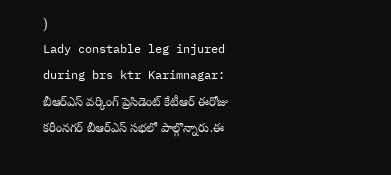)
Lady constable leg injured during brs ktr Karimnagar: బీఆర్ఎస్ వర్కింగ్ ప్రెసిడెంట్ కేటీఆర్ ఈరోజు కరీంనగర్ బీఆర్ఎస్ సభలో పాల్గొన్నారు.ఈ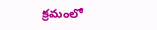క్రమంలో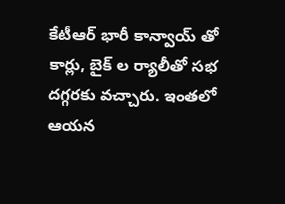కేటీఆర్ భారీ కాన్వాయ్ తో కార్లు, బైక్ ల ర్యాలీతో సభ దగ్గరకు వచ్చారు. ఇంతలో ఆయన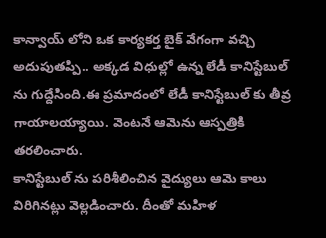కాన్వాయ్ లోని ఒక కార్యకర్త బైక్ వేగంగా వచ్చి అదుపుతప్పి.. అక్కడ విధుల్లో ఉన్న లేడీ కానిస్టేబుల్ ను గుద్దేసింది.ఈ ప్రమాదంలో లేడీ కానిస్టేబుల్ కు తీవ్ర గాయాలయ్యాయి. వెంటనే ఆమెను ఆస్పత్రికి తరలించారు.
కానిస్టేబుల్ ను పరిశీలించిన వైద్యులు ఆమె కాలు విరిగినట్లు వెల్లడించారు. దీంతో మహిళ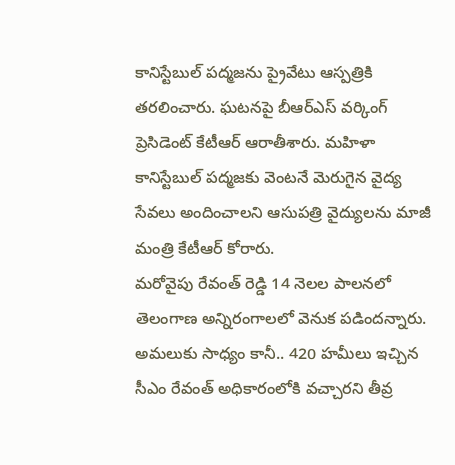కానిస్టేబుల్ పద్మజను ప్రైవేటు ఆస్పత్రికి తరలించారు. ఘటనపై బీఆర్ఎస్ వర్కింగ్ ప్రెసిడెంట్ కేటీఆర్ ఆరాతీశారు. మహిళా కానిస్టేబుల్ పద్మజకు వెంటనే మెరుగైన వైద్య సేవలు అందించాలని ఆసుపత్రి వైద్యులను మాజీ మంత్రి కేటీఆర్ కోరారు.
మరోవైపు రేవంత్ రెడ్డి 14 నెలల పాలనలో తెలంగాణ అన్నిరంగాలలో వెనుక పడిందన్నారు. అమలుకు సాధ్యం కానీ.. 420 హమీలు ఇచ్చిన సీఎం రేవంత్ అధికారంలోకి వచ్చారని తీవ్ర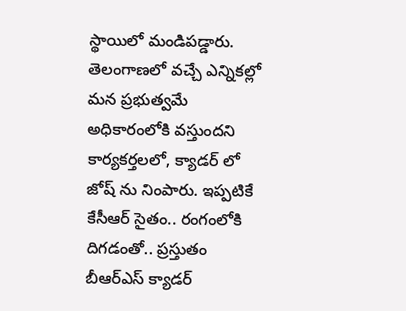స్థాయిలో మండిపడ్డారు.
తెలంగాణలో వచ్చే ఎన్నికల్లో మన ప్రభుత్వమే అధికారంలోకి వస్తుందని కార్యకర్తలలో, క్యాడర్ లో జోష్ ను నింపారు. ఇప్పటికే కేసీఆర్ సైతం.. రంగంలోకి దిగడంతో.. ప్రస్తుతం బీఆర్ఎస్ క్యాడర్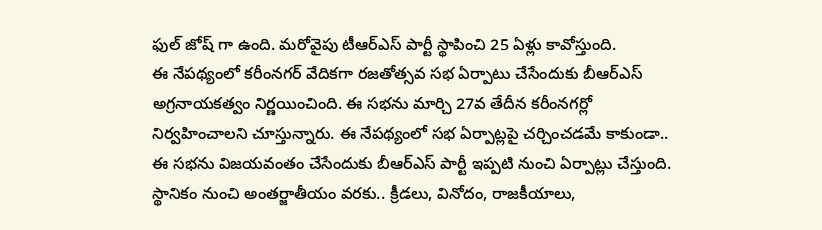ఫుల్ జోష్ గా ఉంది. మరోవైపు టీఆర్ఎస్ పార్టీ స్థాపించి 25 ఏళ్లు కావోస్తుంది.
ఈ నేపథ్యంలో కరీంనగర్ వేదికగా రజతోత్సవ సభ ఏర్పాటు చేసేందుకు బీఆర్ఎస్ అగ్రనాయకత్వం నిర్ణయించింది. ఈ సభను మార్చి 27వ తేదీన కరీంనగర్లో నిర్వహించాలని చూస్తున్నారు. ఈ నేపథ్యంలో సభ ఏర్పాట్లపై చర్చించడమే కాకుండా.. ఈ సభను విజయవంతం చేసేందుకు బీఆర్ఎస్ పార్టీ ఇప్పటి నుంచి ఏర్పాట్లు చేస్తుంది.
స్థానికం నుంచి అంతర్జాతీయం వరకు.. క్రీడలు, వినోదం, రాజకీయాలు,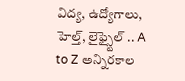విద్య, ఉద్యోగాలు, హెల్త్, లైఫ్స్టైల్ .. A to Z అన్నిరకాల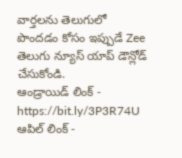వార్తలను తెలుగులో పొందడం కోసం ఇప్పుడే Zee తెలుగు న్యూస్ యాప్ డౌన్లోడ్ చేసుకోండి.
ఆండ్రాయిడ్ లింక్ - https://bit.ly/3P3R74U
ఆపిల్ లింక్ -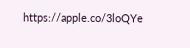https://apple.co/3loQYe